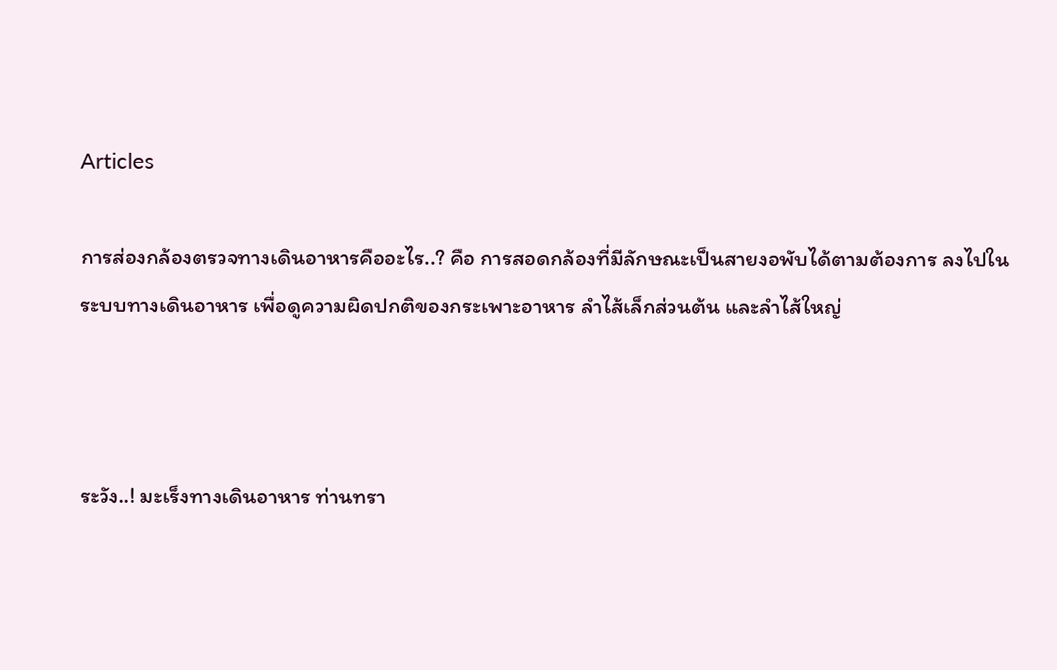Articles

การส่องกล้องตรวจทางเดินอาหารคืออะไร..? คือ การสอดกล้องที่มีลักษณะเป็นสายงอพับได้ตามต้องการ ลงไปในระบบทางเดินอาหาร เพื่อดูความผิดปกติของกระเพาะอาหาร ลำไส้เล็กส่วนต้น และลำไส้ใหญ่



ระวัง..! มะเร็งทางเดินอาหาร ท่านทรา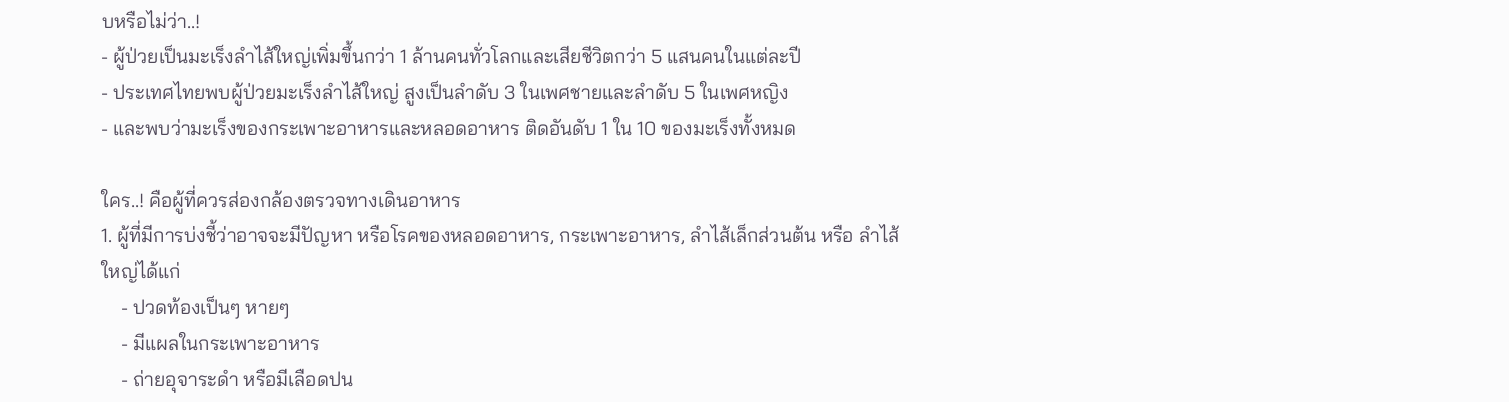บหรือไม่ว่า..!
- ผู้ป่วยเป็นมะเร็งลำไส้ใหญ่เพิ่มขึ้นกว่า 1 ล้านคนทั่วโลกและเสียชีวิตกว่า 5 แสนคนในแต่ละปี
- ประเทศไทยพบผู้ป่วยมะเร็งลำไส้ใหญ่ สูงเป็นลำดับ 3 ในเพศชายและลำดับ 5 ในเพศหญิง
- และพบว่ามะเร็งของกระเพาะอาหารและหลอดอาหาร ติดอันดับ 1 ใน 10 ของมะเร็งทั้งหมด

ใคร..! คือผู้ที่ควรส่องกล้องตรวจทางเดินอาหาร
1. ผู้ที่มีการบ่งชี้ว่าอาจจะมีปัญหา หรือโรคของหลอดอาหาร, กระเพาะอาหาร, ลำไส้เล็กส่วนต้น หรือ ลำไส้ใหญ่ได้แก่
    - ปวดท้องเป็นๆ หายๆ
    - มีแผลในกระเพาะอาหาร
    - ถ่ายอุจาระดำ หรือมีเลือดปน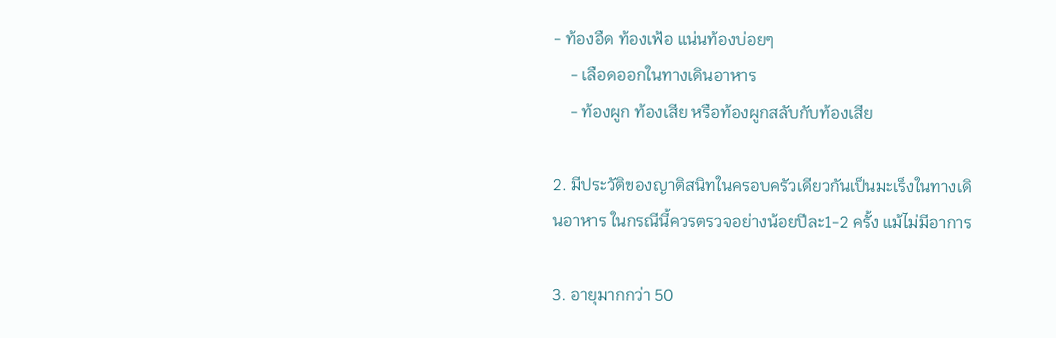- ท้องอืด ท้องเฟ้อ แน่นท้องบ่อยๆ
    - เลือดออกในทางเดินอาหาร
    - ท้องผูก ท้องเสีย หรือท้องผูกสลับกับท้องเสีย

2. มีประวัติของญาติสนิทในครอบครัวเดียวกันเป็นมะเร็งในทางเดินอาหาร ในกรณีนี้ควรตรวจอย่างน้อยปีละ1-2 ครั้ง แม้ไม่มีอาการ

3. อายุมากกว่า 50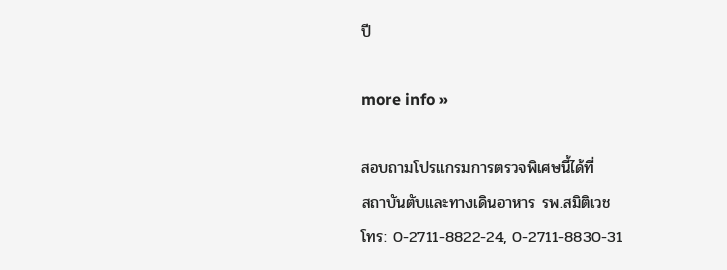ปี

more info »

สอบถามโปรแกรมการตรวจพิเศษนี้ได้ที่
สถาบันตับและทางเดินอาหาร รพ.สมิติเวช
โทร: 0-2711-8822-24, 0-2711-8830-31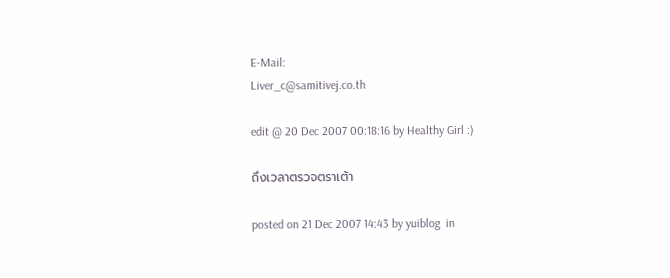E-Mail:
Liver_c@samitivej.co.th

edit @ 20 Dec 2007 00:18:16 by Healthy Girl :)

ถึงเวลาตรวจตราเต้า

posted on 21 Dec 2007 14:43 by yuiblog  in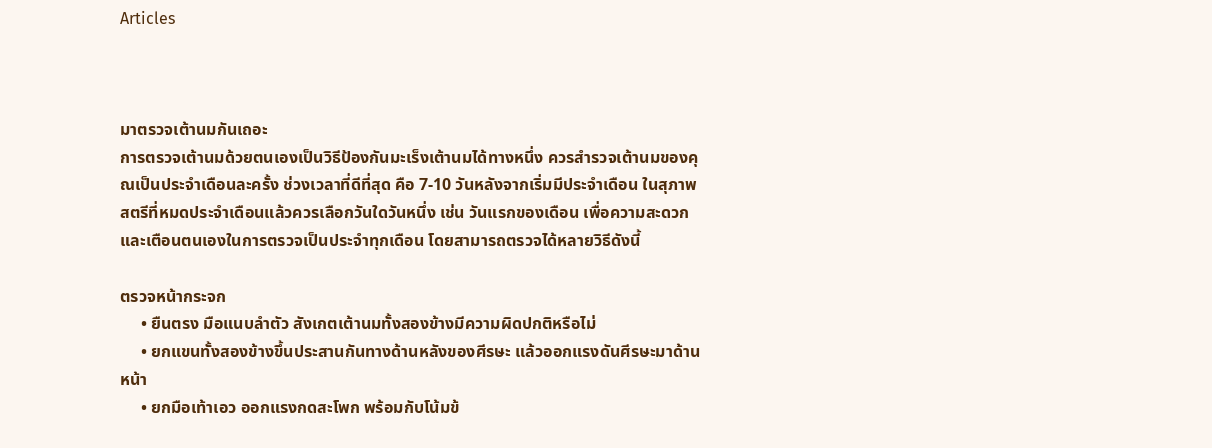Articles



มาตรวจเต้านมกันเถอะ
การตรวจเต้านมด้วยตนเองเป็นวิธีป้องกันมะเร็งเต้านมได้ทางหนึ่ง ควรสำรวจเต้านมของคุณเป็นประจำเดือนละครั้ง ช่วงเวลาที่ดีที่สุด คือ 7-10 วันหลังจากเริ่มมีประจำเดือน ในสุภาพสตรีที่หมดประจำเดือนแล้วควรเลือกวันใดวันหนึ่ง เช่น วันแรกของเดือน เพื่อความสะดวกและเตือนตนเองในการตรวจเป็นประจำทุกเดือน โดยสามารถตรวจได้หลายวิธีดังนี้

ตรวจหน้ากระจก
     • ยืนตรง มือแนบลำตัว สังเกตเต้านมทั้งสองข้างมีความผิดปกติหรือไม่
     • ยกแขนทั้งสองข้างขึ้นประสานกันทางด้านหลังของศีรษะ แล้วออกแรงดันศีรษะมาด้านหน้า
     • ยกมือเท้าเอว ออกแรงกดสะโพก พร้อมกับโน้มข้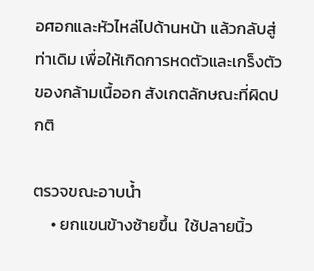อศอกและหัวไหล่ไปด้านหน้า แล้วกลับสู่ท่าเดิม เพื่อให้เกิดการหดตัวและเกร็งตัวของกล้ามเนื้ออก สังเกตลักษณะที่ผิดปกติ

ตรวจขณะอาบน้ำ
     • ยกแขนข้างซ้ายขึ้น  ใช้ปลายนิ้ว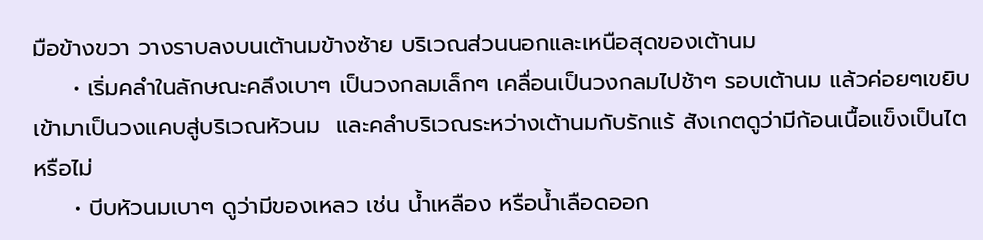มือข้างขวา วางราบลงบนเต้านมข้างซ้าย บริเวณส่วนนอกและเหนือสุดของเต้านม
     • เริ่มคลำในลักษณะคลึงเบาๆ เป็นวงกลมเล็กๆ เคลื่อนเป็นวงกลมไปช้าๆ รอบเต้านม แล้วค่อยๆเขยิบเข้ามาเป็นวงแคบสู่บริเวณหัวนม  และคลำบริเวณระหว่างเต้านมกับรักแร้ สังเกตดูว่ามีก้อนเนื้อแข็งเป็นไตหรือไม่
     • บีบหัวนมเบาๆ ดูว่ามีของเหลว เช่น น้ำเหลือง หรือน้ำเลือดออก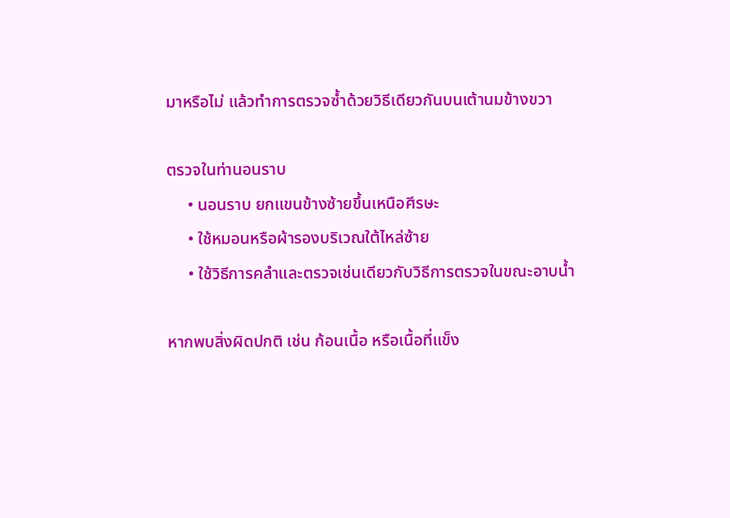มาหรือไม่ แล้วทำการตรวจซ้ำด้วยวิธีเดียวกันบนเต้านมข้างขวา

ตรวจในท่านอนราบ
     • นอนราบ ยกแขนข้างซ้ายขึ้นเหนือศีรษะ
     • ใช้หมอนหรือผ้ารองบริเวณใต้ไหล่ซ้าย
     • ใช้วิธีการคลำและตรวจเช่นเดียวกับวิธีการตรวจในขณะอาบน้ำ

หากพบสิ่งผิดปกติ เช่น ก้อนเนื้อ หรือเนื้อที่แข็ง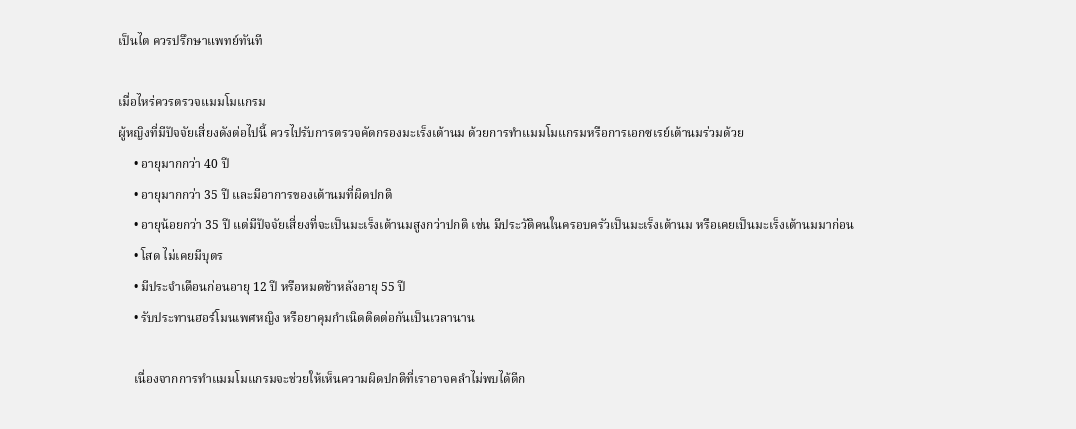เป็นไต ควรปรึกษาแพทย์ทันที

เมื่อไหร่ควรตรวจแมมโมแกรม
ผู้หญิงที่มีปัจจัยเสี่ยงดังต่อไปนี้ ควรไปรับการตรวจคัดกรองมะเร็งเต้านม ด้วยการทำแมมโมแกรมหรือการเอกซเรย์เต้านมร่วมด้วย
     • อายุมากกว่า 40 ปี
     • อายุมากกว่า 35 ปี และมีอาการของเต้านมที่ผิดปกติ
     • อายุน้อยกว่า 35 ปี แต่มีปัจจัยเสี่ยงที่จะเป็นมะเร็งเต้านมสูงกว่าปกติ เช่น มีประวัติคนในครอบครัวเป็นมะเร็งเต้านม หรือเคยเป็นมะเร็งเต้านมมาก่อน
     • โสด ไม่เคยมีบุตร
     • มีประจำเดือนก่อนอายุ 12 ปี หรือหมดช้าหลังอายุ 55 ปี
     • รับประทานฮอร์โมนเพศหญิง หรือยาคุมกำเนิดติดต่อกันเป็นเวลานาน

     เนื่องจากการทำแมมโมแกรมจะช่วยให้เห็นความผิดปกติที่เราอาจคลำไม่พบได้ดีก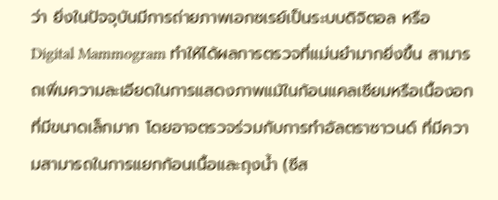ว่า ยิ่งในปัจจุบันมีการถ่ายภาพเอกซเรย์เป็นระบบดิจิตอล หรือ Digital Mammogram ทำให้ได้ผลการตรวจที่แม่นยำมากยิ่งขึ้น สามารถเพิ่มความละเอียดในการแสดงภาพแม้ในก้อนแคลเซียมหรือเนื้องอกที่มีขนาดเล็กมาก โดยอาจตรวจร่วมกับการทำอัลตราซาวนด์ ที่มีความสามารถในการแยกก้อนเนื้อและถุงน้ำ (ซีส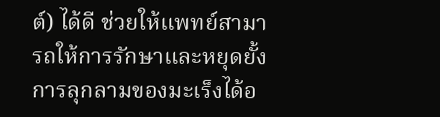ต์) ได้ดี ช่วยให้แพทย์สามารถให้การรักษาและหยุดยั้งการลุกลามของมะเร็งได้อ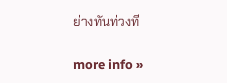ย่างทันท่วงที

more info »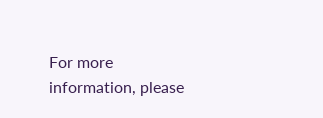For more information, please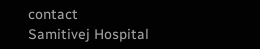contact
Samitivej Hospital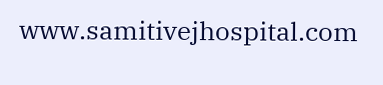www.samitivejhospital.com